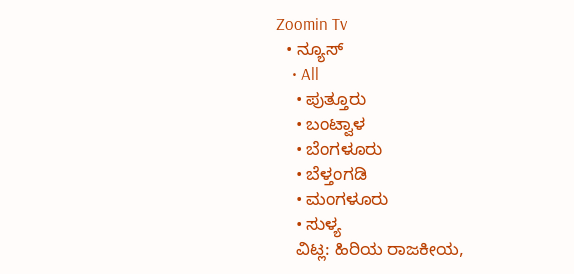Zoomin Tv
  • ನ್ಯೂಸ್
    • All
    • ಪುತ್ತೂರು
    • ಬಂಟ್ವಾಳ
    • ಬೆಂಗಳೂರು
    • ಬೆಳ್ತಂಗಡಿ
    • ಮಂಗಳೂರು
    • ಸುಳ್ಯ
    ವಿಟ್ಲ: ಹಿರಿಯ ರಾಜಕೀಯ,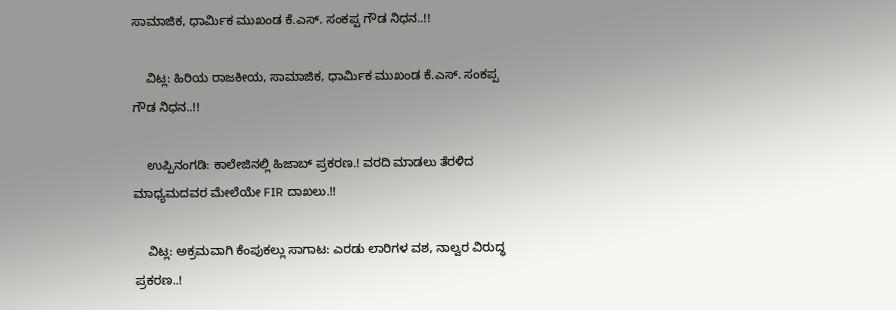ಸಾಮಾಜಿಕ, ಧಾರ್ಮಿಕ ಮುಖಂಡ ಕೆ.ಎಸ್. ಸಂಕಪ್ಪ ಗೌಡ ನಿಧನ..!!

    ವಿಟ್ಲ: ಹಿರಿಯ ರಾಜಕೀಯ, ಸಾಮಾಜಿಕ, ಧಾರ್ಮಿಕ ಮುಖಂಡ ಕೆ.ಎಸ್. ಸಂಕಪ್ಪ ಗೌಡ ನಿಧನ..!!

    ಉಪ್ಪಿನಂಗಡಿ: ಕಾಲೇಜಿನಲ್ಲಿ ಹಿಜಾಬ್ ಪ್ರಕರಣ.! ವರದಿ ಮಾಡಲು ತೆರಳಿದ ಮಾಧ್ಯಮದವರ ಮೇಲೆಯೇ FIR ದಾಖಲು.!!

    ವಿಟ್ಲ: ಅಕ್ರಮವಾಗಿ ಕೆಂಪುಕಲ್ಲು ಸಾಗಾಟ: ಎರಡು ಲಾರಿಗಳ ವಶ, ನಾಲ್ವರ ವಿರುದ್ಧ ಪ್ರಕರಣ..!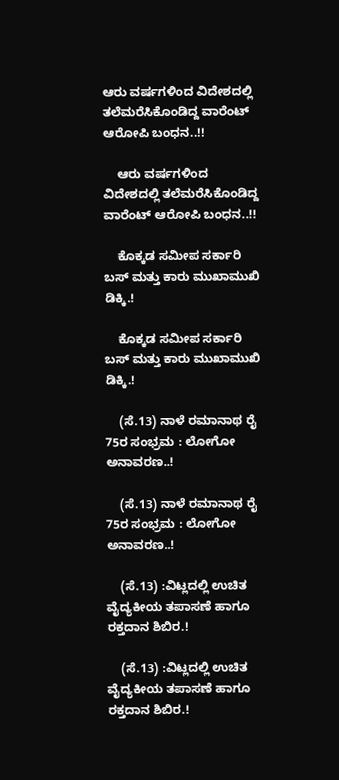ಆರು ವರ್ಷಗಳಿಂದ ವಿದೇಶದಲ್ಲಿ ತಲೆಮರೆಸಿಕೊಂಡಿದ್ದ ವಾರೆಂಟ್ ಆರೋಪಿ ಬಂಧನ..!!

    ಆರು ವರ್ಷಗಳಿಂದ ವಿದೇಶದಲ್ಲಿ ತಲೆಮರೆಸಿಕೊಂಡಿದ್ದ ವಾರೆಂಟ್ ಆರೋಪಿ ಬಂಧನ..!!

    ಕೊಕ್ಕಡ ಸಮೀಪ ಸರ್ಕಾರಿ ಬಸ್‌ ಮತ್ತು ಕಾರು ಮುಖಾಮುಖಿ ಡಿಕ್ಕಿ.!

    ಕೊಕ್ಕಡ ಸಮೀಪ ಸರ್ಕಾರಿ ಬಸ್‌ ಮತ್ತು ಕಾರು ಮುಖಾಮುಖಿ ಡಿಕ್ಕಿ.!

    (ಸೆ.13) ನಾಳೆ ರಮಾನಾಥ ರೈ 75ರ ಸಂಭ್ರಮ : ಲೋಗೋ ಅನಾವರಣ..!

    (ಸೆ.13) ನಾಳೆ ರಮಾನಾಥ ರೈ 75ರ ಸಂಭ್ರಮ : ಲೋಗೋ ಅನಾವರಣ..!

    (ಸೆ.13) :ವಿಟ್ಲದಲ್ಲಿ ಉಚಿತ ವೈದ್ಯಕೀಯ ತಪಾಸಣೆ ಹಾಗೂ ರಕ್ತದಾನ ಶಿಬಿರ.!

    (ಸೆ.13) :ವಿಟ್ಲದಲ್ಲಿ ಉಚಿತ ವೈದ್ಯಕೀಯ ತಪಾಸಣೆ ಹಾಗೂ ರಕ್ತದಾನ ಶಿಬಿರ.!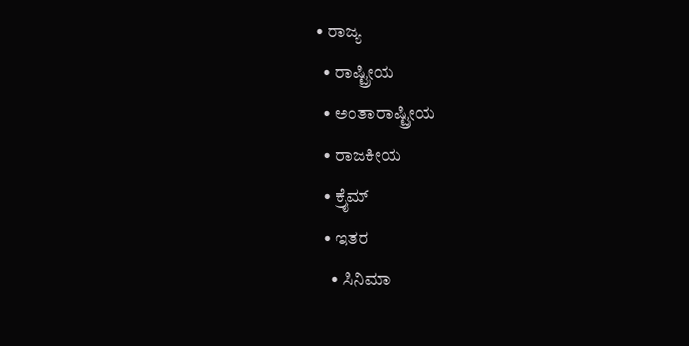• ರಾಜ್ಯ
  • ರಾಷ್ಟ್ರೀಯ
  • ಅಂತಾರಾಷ್ಟ್ರೀಯ
  • ರಾಜಕೀಯ
  • ಕ್ರೈಮ್
  • ಇತರ
    • ಸಿನಿಮಾ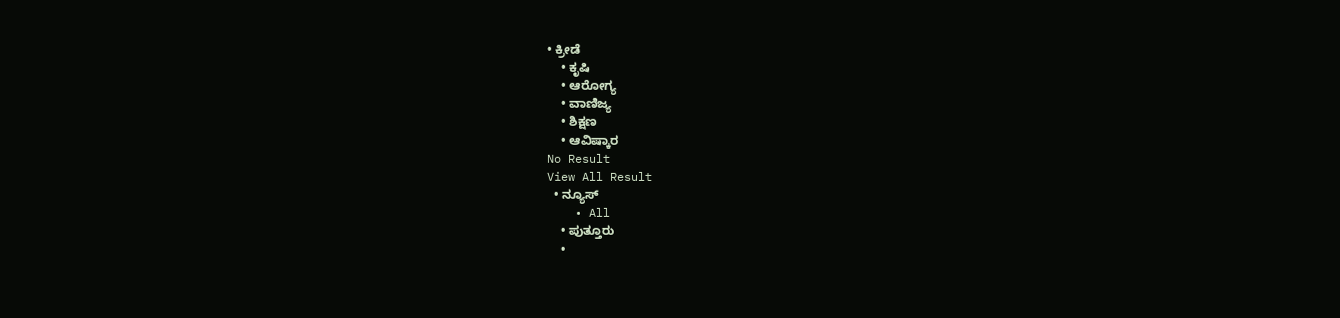• ಕ್ರೀಡೆ
    • ಕೃಷಿ
    • ಆರೋಗ್ಯ
    • ವಾಣಿಜ್ಯ
    • ಶಿಕ್ಷಣ
    • ಆವಿಷ್ಕಾರ
No Result
View All Result
  • ನ್ಯೂಸ್
    • All
    • ಪುತ್ತೂರು
    •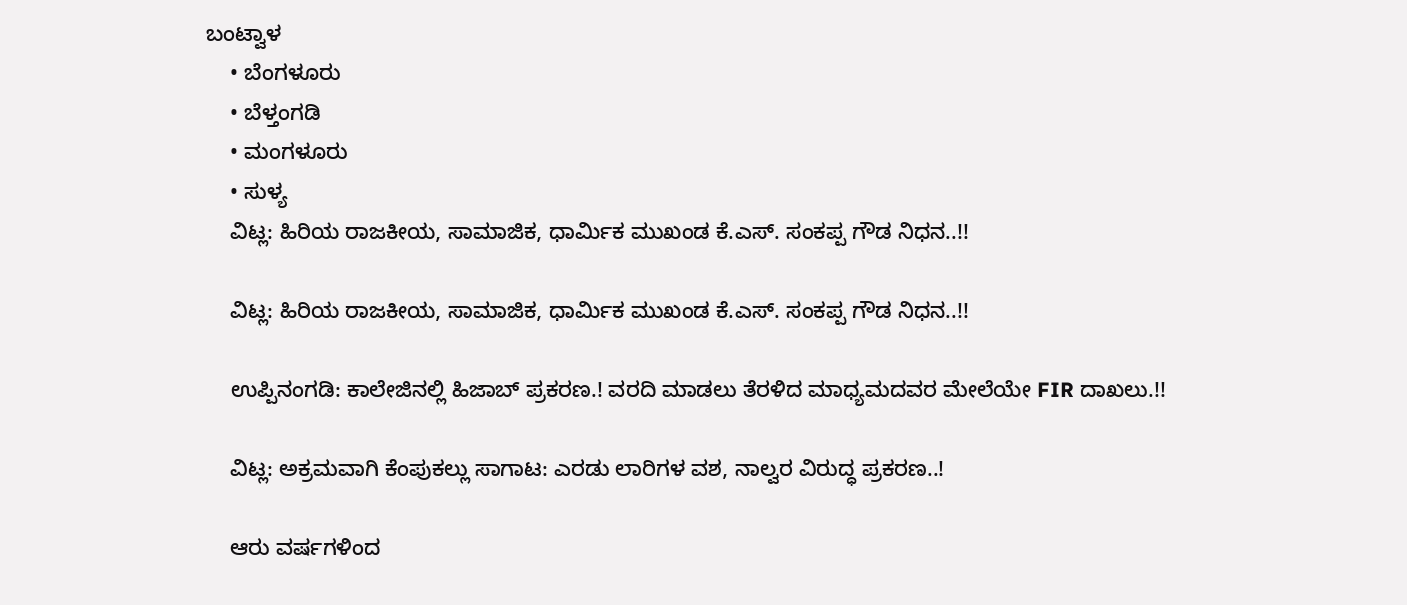ಬಂಟ್ವಾಳ
    • ಬೆಂಗಳೂರು
    • ಬೆಳ್ತಂಗಡಿ
    • ಮಂಗಳೂರು
    • ಸುಳ್ಯ
    ವಿಟ್ಲ: ಹಿರಿಯ ರಾಜಕೀಯ, ಸಾಮಾಜಿಕ, ಧಾರ್ಮಿಕ ಮುಖಂಡ ಕೆ.ಎಸ್. ಸಂಕಪ್ಪ ಗೌಡ ನಿಧನ..!!

    ವಿಟ್ಲ: ಹಿರಿಯ ರಾಜಕೀಯ, ಸಾಮಾಜಿಕ, ಧಾರ್ಮಿಕ ಮುಖಂಡ ಕೆ.ಎಸ್. ಸಂಕಪ್ಪ ಗೌಡ ನಿಧನ..!!

    ಉಪ್ಪಿನಂಗಡಿ: ಕಾಲೇಜಿನಲ್ಲಿ ಹಿಜಾಬ್ ಪ್ರಕರಣ.! ವರದಿ ಮಾಡಲು ತೆರಳಿದ ಮಾಧ್ಯಮದವರ ಮೇಲೆಯೇ FIR ದಾಖಲು.!!

    ವಿಟ್ಲ: ಅಕ್ರಮವಾಗಿ ಕೆಂಪುಕಲ್ಲು ಸಾಗಾಟ: ಎರಡು ಲಾರಿಗಳ ವಶ, ನಾಲ್ವರ ವಿರುದ್ಧ ಪ್ರಕರಣ..!

    ಆರು ವರ್ಷಗಳಿಂದ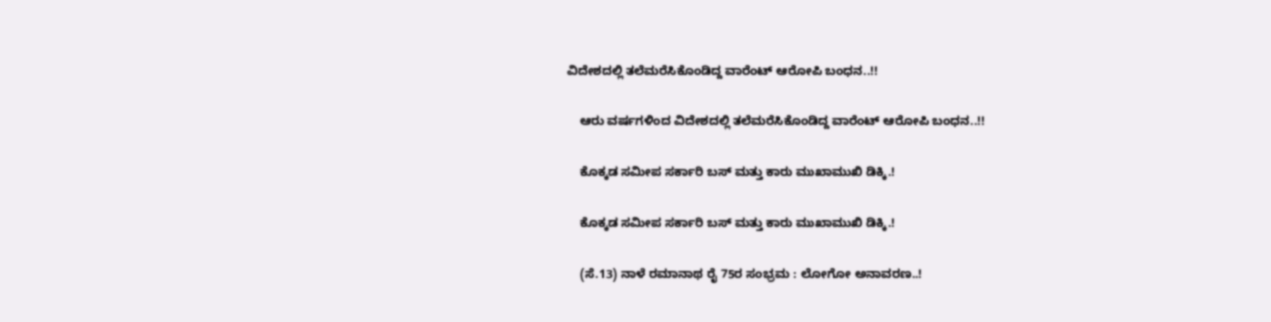ವಿದೇಶದಲ್ಲಿ ತಲೆಮರೆಸಿಕೊಂಡಿದ್ದ ವಾರೆಂಟ್ ಆರೋಪಿ ಬಂಧನ..!!

    ಆರು ವರ್ಷಗಳಿಂದ ವಿದೇಶದಲ್ಲಿ ತಲೆಮರೆಸಿಕೊಂಡಿದ್ದ ವಾರೆಂಟ್ ಆರೋಪಿ ಬಂಧನ..!!

    ಕೊಕ್ಕಡ ಸಮೀಪ ಸರ್ಕಾರಿ ಬಸ್‌ ಮತ್ತು ಕಾರು ಮುಖಾಮುಖಿ ಡಿಕ್ಕಿ.!

    ಕೊಕ್ಕಡ ಸಮೀಪ ಸರ್ಕಾರಿ ಬಸ್‌ ಮತ್ತು ಕಾರು ಮುಖಾಮುಖಿ ಡಿಕ್ಕಿ.!

    (ಸೆ.13) ನಾಳೆ ರಮಾನಾಥ ರೈ 75ರ ಸಂಭ್ರಮ : ಲೋಗೋ ಅನಾವರಣ..!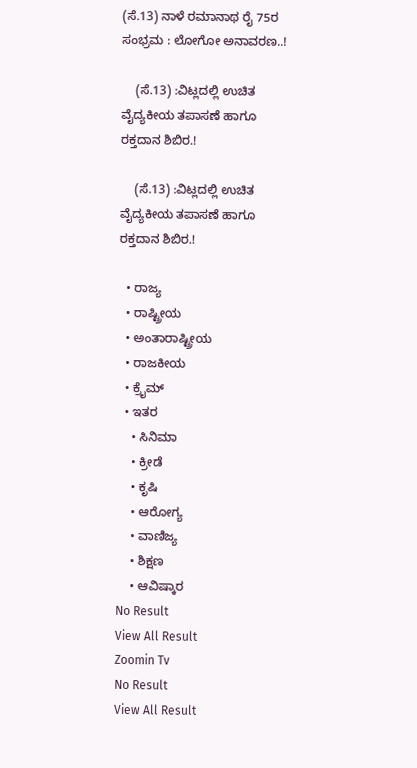(ಸೆ.13) ನಾಳೆ ರಮಾನಾಥ ರೈ 75ರ ಸಂಭ್ರಮ : ಲೋಗೋ ಅನಾವರಣ..!

    (ಸೆ.13) :ವಿಟ್ಲದಲ್ಲಿ ಉಚಿತ ವೈದ್ಯಕೀಯ ತಪಾಸಣೆ ಹಾಗೂ ರಕ್ತದಾನ ಶಿಬಿರ.!

    (ಸೆ.13) :ವಿಟ್ಲದಲ್ಲಿ ಉಚಿತ ವೈದ್ಯಕೀಯ ತಪಾಸಣೆ ಹಾಗೂ ರಕ್ತದಾನ ಶಿಬಿರ.!

  • ರಾಜ್ಯ
  • ರಾಷ್ಟ್ರೀಯ
  • ಅಂತಾರಾಷ್ಟ್ರೀಯ
  • ರಾಜಕೀಯ
  • ಕ್ರೈಮ್
  • ಇತರ
    • ಸಿನಿಮಾ
    • ಕ್ರೀಡೆ
    • ಕೃಷಿ
    • ಆರೋಗ್ಯ
    • ವಾಣಿಜ್ಯ
    • ಶಿಕ್ಷಣ
    • ಆವಿಷ್ಕಾರ
No Result
View All Result
Zoomin Tv
No Result
View All Result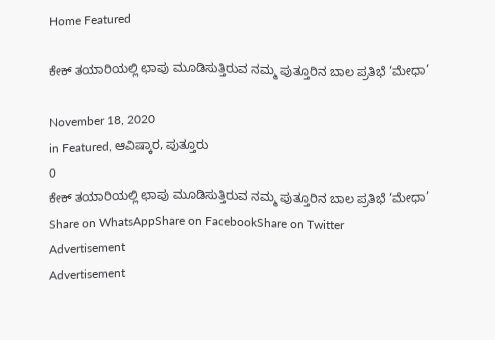Home Featured

ಕೇಕ್ ತಯಾರಿಯಲ್ಲಿ ಛಾಪು ಮೂಡಿಸುತ್ತಿರುವ ನಮ್ಮ ಪುತ್ತೂರಿನ ಬಾಲ ಪ್ರತಿಭೆ ‘ಮೇಧಾ’

November 18, 2020
in Featured, ಆವಿಷ್ಕಾರ, ಪುತ್ತೂರು
0
ಕೇಕ್ ತಯಾರಿಯಲ್ಲಿ ಛಾಪು ಮೂಡಿಸುತ್ತಿರುವ ನಮ್ಮ ಪುತ್ತೂರಿನ ಬಾಲ ಪ್ರತಿಭೆ ‘ಮೇಧಾ’
Share on WhatsAppShare on FacebookShare on Twitter
Advertisement
Advertisement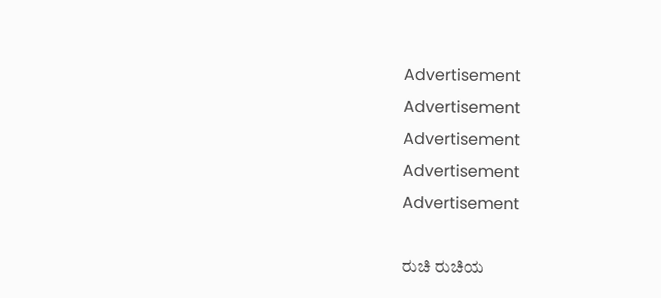Advertisement
Advertisement
Advertisement
Advertisement
Advertisement

ರುಚಿ ರುಚಿಯ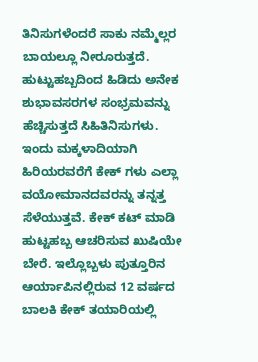ತಿನಿಸುಗಳೆಂದರೆ ಸಾಕು ನಮ್ಮೆಲ್ಲರ ಬಾಯಲ್ಲೂ ನೀರೂರುತ್ತದೆ. ಹುಟ್ಟುಹಬ್ಬದಿಂದ ಹಿಡಿದು ಅನೇಕ ಶುಭಾವಸರಗಳ ಸಂಭ್ರಮವನ್ನು ಹೆಚ್ಚಿಸುತ್ತದೆ ಸಿಹಿತಿನಿಸುಗಳು. ಇಂದು ಮಕ್ಕಳಾದಿಯಾಗಿ ಹಿರಿಯರವರೆಗೆ ಕೇಕ್ ಗಳು ಎಲ್ಲಾ ವಯೋಮಾನದವರನ್ನು ತನ್ನತ್ತ ಸೆಳೆಯುತ್ತವೆ. ಕೇಕ್ ಕಟ್ ಮಾಡಿ ಹುಟ್ಟಹಬ್ಬ ಆಚರಿಸುವ ಖುಷಿಯೇ ಬೇರೆ. ಇಲ್ಲೊಬ್ಬಳು ಪುತ್ತೂರಿನ ಆರ್ಯಾಪಿನಲ್ಲಿರುವ 12 ವರ್ಷದ ಬಾಲಕಿ ಕೇಕ್ ತಯಾರಿಯಲ್ಲಿ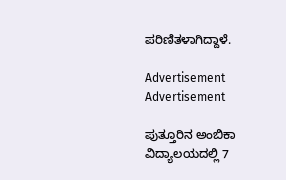ಪರಿಣಿತಳಾಗಿದ್ದಾಳೆ.

Advertisement
Advertisement

ಪುತ್ತೂರಿನ ಅಂಬಿಕಾ ವಿದ್ಯಾಲಯದಲ್ಲಿ 7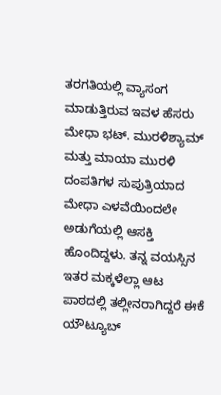ತರಗತಿಯಲ್ಲಿ ವ್ಯಾಸಂಗ ಮಾಡುತ್ತಿರುವ ಇವಳ ಹೆಸರು ಮೇಧಾ ಭಟ್. ಮುರಳಿಶ್ಯಾಮ್ ಮತ್ತು ಮಾಯಾ ಮುರಳಿ ದಂಪತಿಗಳ ಸುಪುತ್ರಿಯಾದ ಮೇಧಾ ಎಳವೆಯಿಂದಲೇ ಅಡುಗೆಯಲ್ಲಿ ಆಸಕ್ತಿ ಹೊಂದಿದ್ದಳು. ತನ್ನ ವಯಸ್ಸಿನ ಇತರ ಮಕ್ಕಳೆಲ್ಲಾ ಆಟ ಪಾಠದಲ್ಲಿ ತಲ್ಲೀನರಾಗಿದ್ದರೆ ಈಕೆ ಯೌಟ್ಯೂಬ್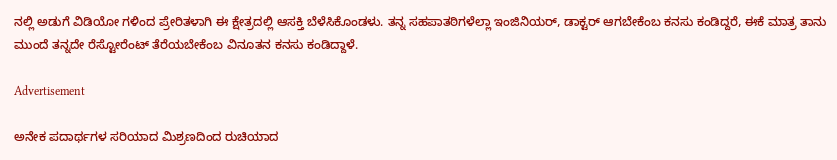ನಲ್ಲಿ ಅಡುಗೆ ವಿಡಿಯೋ ಗಳಿಂದ ಪ್ರೇರಿತಳಾಗಿ ಈ ಕ್ಷೇತ್ರದಲ್ಲಿ ಆಸಕ್ತಿ ಬೆಳೆಸಿಕೊಂಡಳು. ತನ್ನ ಸಹಪಾತಠಿಗಳೆಲ್ಲಾ ಇಂಜಿನಿಯರ್, ಡಾಕ್ಟರ್ ಆಗಬೇಕೆಂಬ ಕನಸು ಕಂಡಿದ್ದರೆ, ಈಕೆ ಮಾತ್ರ ತಾನು ಮುಂದೆ ತನ್ನದೇ ರೆಸ್ಟೋರೆಂಟ್ ತೆರೆಯಬೇಕೆಂಬ ವಿನೂತನ ಕನಸು ಕಂಡಿದ್ದಾಳೆ.

Advertisement

ಅನೇಕ ಪದಾರ್ಥಗಳ ಸರಿಯಾದ ಮಿಶ್ರಣದಿಂದ ರುಚಿಯಾದ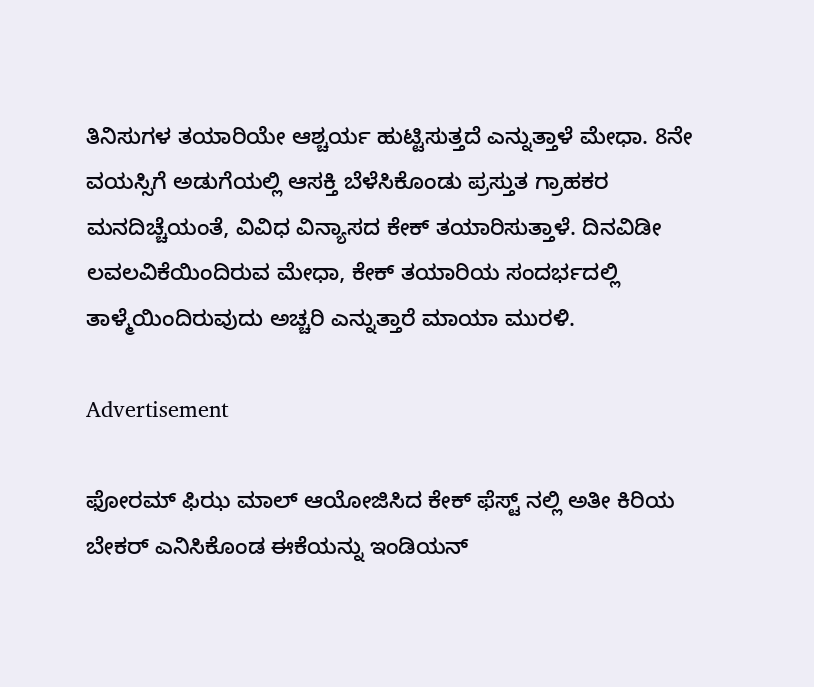ತಿನಿಸುಗಳ ತಯಾರಿಯೇ ಆಶ್ಚರ್ಯ ಹುಟ್ಟಿಸುತ್ತದೆ ಎನ್ನುತ್ತಾಳೆ ಮೇಧಾ. 8ನೇ ವಯಸ್ಸಿಗೆ ಅಡುಗೆಯಲ್ಲಿ ಆಸಕ್ತಿ ಬೆಳೆಸಿಕೊಂಡು ಪ್ರಸ್ತುತ ಗ್ರಾಹಕರ ಮನದಿಚ್ಚೆಯಂತೆ, ವಿವಿಧ ವಿನ್ಯಾಸದ ಕೇಕ್ ತಯಾರಿಸುತ್ತಾಳೆ. ದಿನವಿಡೀ ಲವಲವಿಕೆಯಿಂದಿರುವ ಮೇಧಾ, ಕೇಕ್ ತಯಾರಿಯ ಸಂದರ್ಭದಲ್ಲಿ ತಾಳ್ಮೆಯಿಂದಿರುವುದು ಅಚ್ಚರಿ ಎನ್ನುತ್ತಾರೆ ಮಾಯಾ ಮುರಳಿ.

Advertisement

ಫೋರಮ್ ಫಿಝ ಮಾಲ್ ಆಯೋಜಿಸಿದ ಕೇಕ್ ಫೆಸ್ಟ್ ನಲ್ಲಿ ಅತೀ ಕಿರಿಯ ಬೇಕರ್ ಎನಿಸಿಕೊಂಡ ಈಕೆಯನ್ನು ಇಂಡಿಯನ್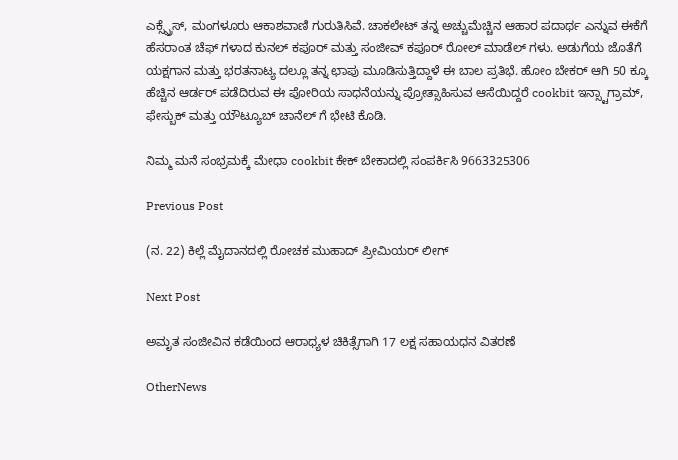ಎಕ್ಸ್ಪ್ರೆಸ್, ಮಂಗಳೂರು ಆಕಾಶವಾಣಿ ಗುರುತಿಸಿವೆ. ಚಾಕಲೇಟ್ ತನ್ನ ಅಚ್ಚುಮೆಚ್ಚಿನ ಆಹಾರ ಪದಾರ್ಥ ಎನ್ನುವ ಈಕೆಗೆ ಹೆಸರಾಂತ ಚೆಫ್ ಗಳಾದ ಕುನಲ್ ಕಪೂರ್ ಮತ್ತು ಸಂಜೀವ್ ಕಪೂರ್ ರೋಲ್ ಮಾಡೆಲ್ ಗಳು. ಅಡುಗೆಯ ಜೊತೆಗೆ ಯಕ್ಷಗಾನ ಮತ್ತು ಭರತನಾಟ್ಯ ದಲ್ಲೂ ತನ್ನ ಛಾಪು ಮೂಡಿಸುತ್ತಿದ್ದಾಳೆ ಈ ಬಾಲ ಪ್ರತಿಭೆ. ಹೋಂ ಬೇಕರ್ ಆಗಿ 50 ಕ್ಕೂ ಹೆಚ್ಚಿನ ಆರ್ಡರ್ ಪಡೆದಿರುವ ಈ ಪೋರಿಯ ಸಾಧನೆಯನ್ನು ಪ್ರೋತ್ಸಾಹಿಸುವ ಆಸೆಯಿದ್ದರೆ cookbit ಇನ್ಸ್ಟಾಗ್ರಾಮ್, ಫೇಸ್ಬುಕ್ ಮತ್ತು ಯೌಟ್ಯೂಬ್ ಚಾನೆಲ್ ಗೆ ಭೇಟಿ ಕೊಡಿ.

ನಿಮ್ಮ ಮನೆ ಸಂಭ್ರಮಕ್ಕೆ ಮೇಧಾ cookbit ಕೇಕ್ ಬೇಕಾದಲ್ಲಿ ಸಂಪರ್ಕಿಸಿ 9663325306

Previous Post

(ನ. 22) ಕಿಲ್ಲೆ ಮೈದಾನದಲ್ಲಿ ರೋಚಕ ಮುಹಾದ್ ಪ್ರೀಮಿಯರ್ ಲೀಗ್

Next Post

ಅಮೃತ ಸಂಜೀವಿನ ಕಡೆಯಿಂದ ಆರಾಧ್ಯಳ ಚಿಕಿತ್ಸೆಗಾಗಿ 17 ಲಕ್ಷ ಸಹಾಯಧನ ವಿತರಣೆ

OtherNews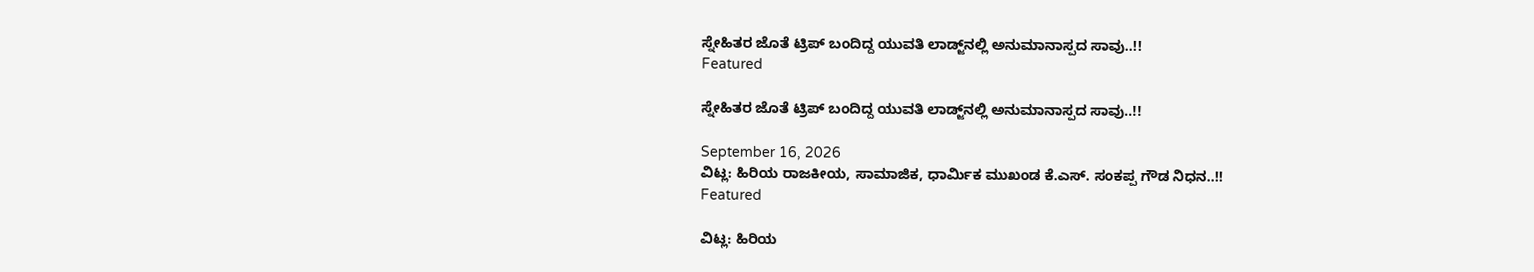ಸ್ನೇಹಿತರ ಜೊತೆ ಟ್ರಿಪ್ ಬಂದಿದ್ದ ಯುವತಿ ಲಾಡ್ಜ್‌ನಲ್ಲಿ ಅನುಮಾನಾಸ್ಪದ ಸಾವು..!!
Featured

ಸ್ನೇಹಿತರ ಜೊತೆ ಟ್ರಿಪ್ ಬಂದಿದ್ದ ಯುವತಿ ಲಾಡ್ಜ್‌ನಲ್ಲಿ ಅನುಮಾನಾಸ್ಪದ ಸಾವು..!!

September 16, 2026
ವಿಟ್ಲ: ಹಿರಿಯ ರಾಜಕೀಯ, ಸಾಮಾಜಿಕ, ಧಾರ್ಮಿಕ ಮುಖಂಡ ಕೆ.ಎಸ್. ಸಂಕಪ್ಪ ಗೌಡ ನಿಧನ..!!
Featured

ವಿಟ್ಲ: ಹಿರಿಯ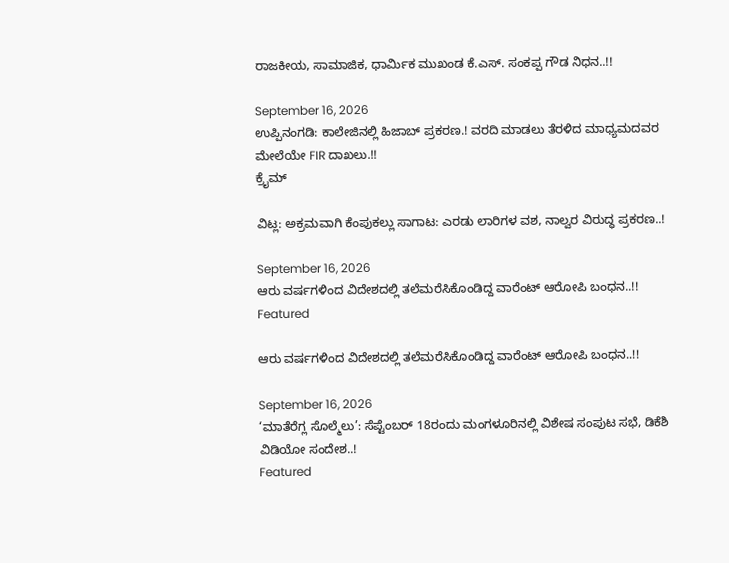ರಾಜಕೀಯ, ಸಾಮಾಜಿಕ, ಧಾರ್ಮಿಕ ಮುಖಂಡ ಕೆ.ಎಸ್. ಸಂಕಪ್ಪ ಗೌಡ ನಿಧನ..!!

September 16, 2026
ಉಪ್ಪಿನಂಗಡಿ: ಕಾಲೇಜಿನಲ್ಲಿ ಹಿಜಾಬ್ ಪ್ರಕರಣ.! ವರದಿ ಮಾಡಲು ತೆರಳಿದ ಮಾಧ್ಯಮದವರ ಮೇಲೆಯೇ FIR ದಾಖಲು.!!
ಕ್ರೈಮ್

ವಿಟ್ಲ: ಅಕ್ರಮವಾಗಿ ಕೆಂಪುಕಲ್ಲು ಸಾಗಾಟ: ಎರಡು ಲಾರಿಗಳ ವಶ, ನಾಲ್ವರ ವಿರುದ್ಧ ಪ್ರಕರಣ..!

September 16, 2026
ಆರು ವರ್ಷಗಳಿಂದ ವಿದೇಶದಲ್ಲಿ ತಲೆಮರೆಸಿಕೊಂಡಿದ್ದ ವಾರೆಂಟ್ ಆರೋಪಿ ಬಂಧನ..!!
Featured

ಆರು ವರ್ಷಗಳಿಂದ ವಿದೇಶದಲ್ಲಿ ತಲೆಮರೆಸಿಕೊಂಡಿದ್ದ ವಾರೆಂಟ್ ಆರೋಪಿ ಬಂಧನ..!!

September 16, 2026
‘ಮಾತೆರೆಗ್ಲ ಸೊಲ್ಮೆಲು’: ಸೆಪ್ಟೆಂಬರ್ 18ರಂದು ಮಂಗಳೂರಿನಲ್ಲಿ ವಿಶೇಷ ಸಂಪುಟ ಸಭೆ, ಡಿಕೆಶಿ ವಿಡಿಯೋ ಸಂದೇಶ..!
Featured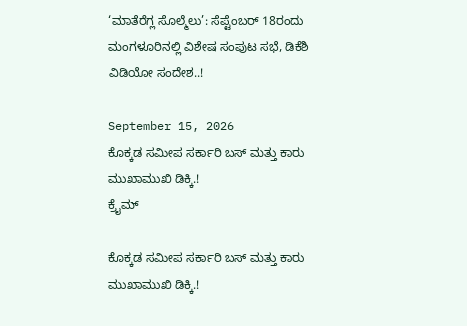‘ಮಾತೆರೆಗ್ಲ ಸೊಲ್ಮೆಲು’: ಸೆಪ್ಟೆಂಬರ್ 18ರಂದು ಮಂಗಳೂರಿನಲ್ಲಿ ವಿಶೇಷ ಸಂಪುಟ ಸಭೆ, ಡಿಕೆಶಿ ವಿಡಿಯೋ ಸಂದೇಶ..!

September 15, 2026
ಕೊಕ್ಕಡ ಸಮೀಪ ಸರ್ಕಾರಿ ಬಸ್‌ ಮತ್ತು ಕಾರು ಮುಖಾಮುಖಿ ಡಿಕ್ಕಿ.!
ಕ್ರೈಮ್

ಕೊಕ್ಕಡ ಸಮೀಪ ಸರ್ಕಾರಿ ಬಸ್‌ ಮತ್ತು ಕಾರು ಮುಖಾಮುಖಿ ಡಿಕ್ಕಿ.!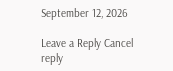September 12, 2026

Leave a Reply Cancel reply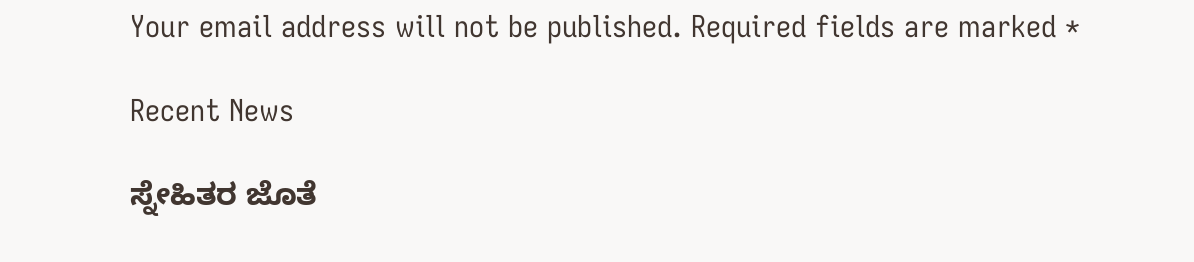Your email address will not be published. Required fields are marked *

Recent News

ಸ್ನೇಹಿತರ ಜೊತೆ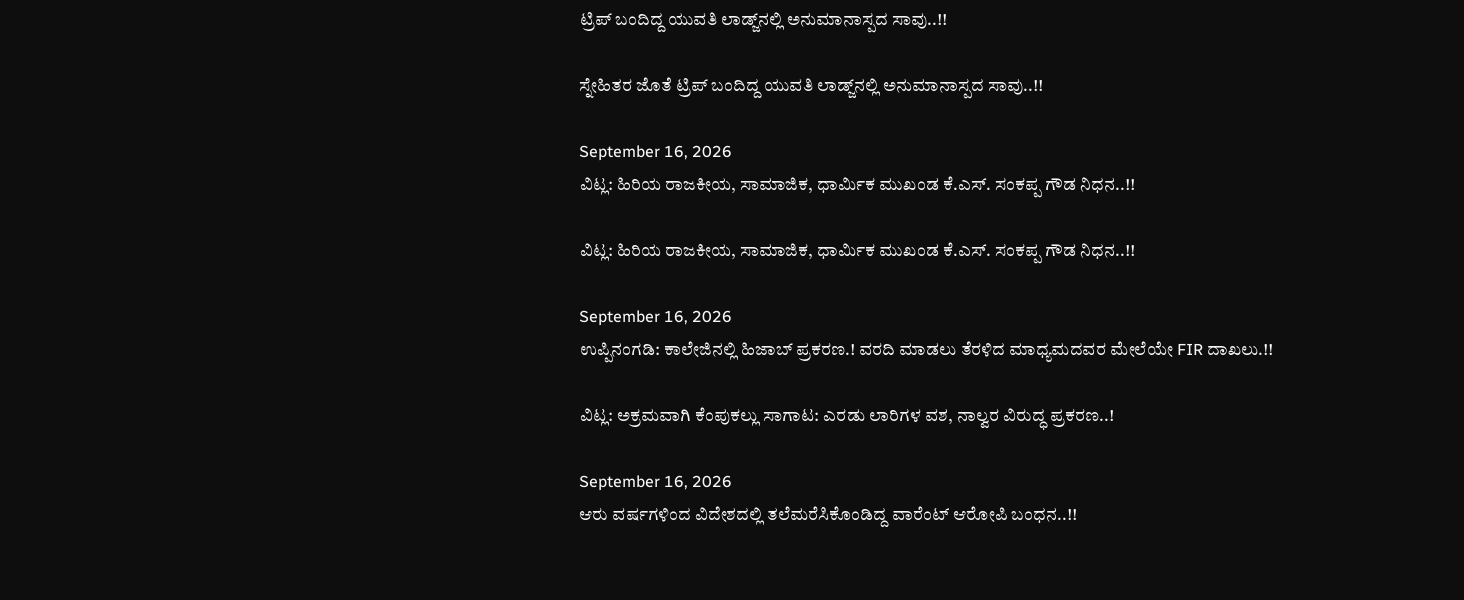ಟ್ರಿಪ್ ಬಂದಿದ್ದ ಯುವತಿ ಲಾಡ್ಜ್‌ನಲ್ಲಿ ಅನುಮಾನಾಸ್ಪದ ಸಾವು..!!

ಸ್ನೇಹಿತರ ಜೊತೆ ಟ್ರಿಪ್ ಬಂದಿದ್ದ ಯುವತಿ ಲಾಡ್ಜ್‌ನಲ್ಲಿ ಅನುಮಾನಾಸ್ಪದ ಸಾವು..!!

September 16, 2026
ವಿಟ್ಲ: ಹಿರಿಯ ರಾಜಕೀಯ, ಸಾಮಾಜಿಕ, ಧಾರ್ಮಿಕ ಮುಖಂಡ ಕೆ.ಎಸ್. ಸಂಕಪ್ಪ ಗೌಡ ನಿಧನ..!!

ವಿಟ್ಲ: ಹಿರಿಯ ರಾಜಕೀಯ, ಸಾಮಾಜಿಕ, ಧಾರ್ಮಿಕ ಮುಖಂಡ ಕೆ.ಎಸ್. ಸಂಕಪ್ಪ ಗೌಡ ನಿಧನ..!!

September 16, 2026
ಉಪ್ಪಿನಂಗಡಿ: ಕಾಲೇಜಿನಲ್ಲಿ ಹಿಜಾಬ್ ಪ್ರಕರಣ.! ವರದಿ ಮಾಡಲು ತೆರಳಿದ ಮಾಧ್ಯಮದವರ ಮೇಲೆಯೇ FIR ದಾಖಲು.!!

ವಿಟ್ಲ: ಅಕ್ರಮವಾಗಿ ಕೆಂಪುಕಲ್ಲು ಸಾಗಾಟ: ಎರಡು ಲಾರಿಗಳ ವಶ, ನಾಲ್ವರ ವಿರುದ್ಧ ಪ್ರಕರಣ..!

September 16, 2026
ಆರು ವರ್ಷಗಳಿಂದ ವಿದೇಶದಲ್ಲಿ ತಲೆಮರೆಸಿಕೊಂಡಿದ್ದ ವಾರೆಂಟ್ ಆರೋಪಿ ಬಂಧನ..!!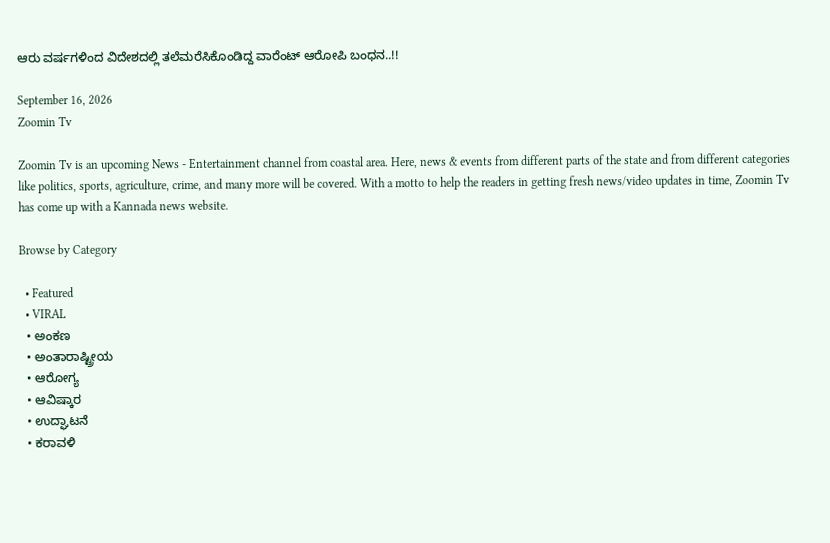ಆರು ವರ್ಷಗಳಿಂದ ವಿದೇಶದಲ್ಲಿ ತಲೆಮರೆಸಿಕೊಂಡಿದ್ದ ವಾರೆಂಟ್ ಆರೋಪಿ ಬಂಧನ..!!

September 16, 2026
Zoomin Tv

Zoomin Tv is an upcoming News - Entertainment channel from coastal area. Here, news & events from different parts of the state and from different categories like politics, sports, agriculture, crime, and many more will be covered. With a motto to help the readers in getting fresh news/video updates in time, Zoomin Tv has come up with a Kannada news website.

Browse by Category

  • Featured
  • VIRAL
  • ಅಂಕಣ
  • ಅಂತಾರಾಷ್ಟ್ರೀಯ
  • ಆರೋಗ್ಯ
  • ಆವಿಷ್ಕಾರ
  • ಉದ್ಘಾಟನೆ
  • ಕರಾವಳಿ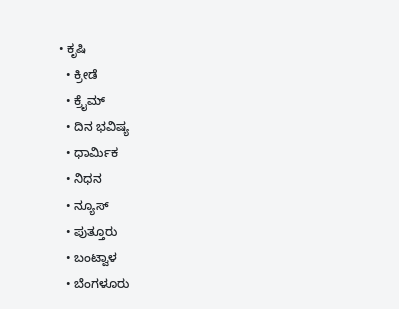• ಕೃಷಿ
  • ಕ್ರೀಡೆ
  • ಕ್ರೈಮ್
  • ದಿನ ಭವಿಷ್ಯ
  • ಧಾರ್ಮಿಕ
  • ನಿಧನ
  • ನ್ಯೂಸ್
  • ಪುತ್ತೂರು
  • ಬಂಟ್ವಾಳ
  • ಬೆಂಗಳೂರು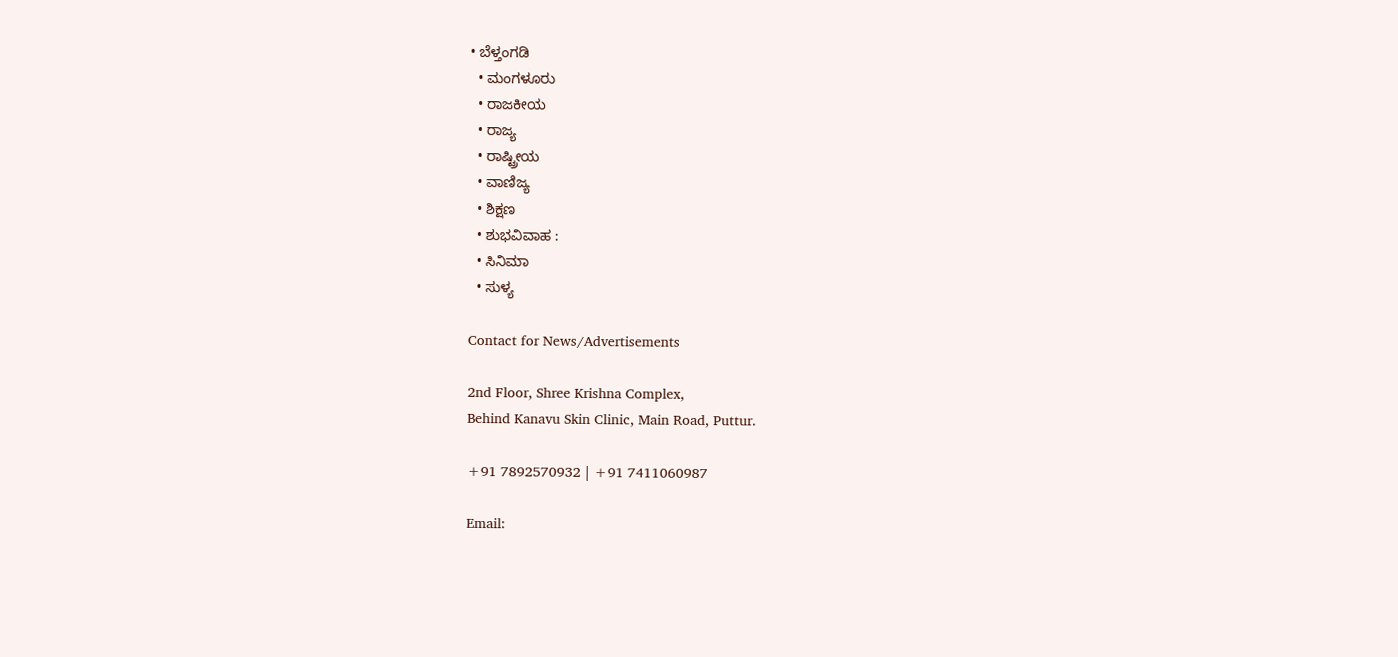• ಬೆಳ್ತಂಗಡಿ
  • ಮಂಗಳೂರು
  • ರಾಜಕೀಯ
  • ರಾಜ್ಯ
  • ರಾಷ್ಟ್ರೀಯ
  • ವಾಣಿಜ್ಯ
  • ಶಿಕ್ಷಣ
  • ಶುಭವಿವಾಹ :
  • ಸಿನಿಮಾ
  • ಸುಳ್ಯ

Contact for News/Advertisements

2nd Floor, Shree Krishna Complex,
Behind Kanavu Skin Clinic, Main Road, Puttur.

+91 7892570932 | +91 7411060987

Email: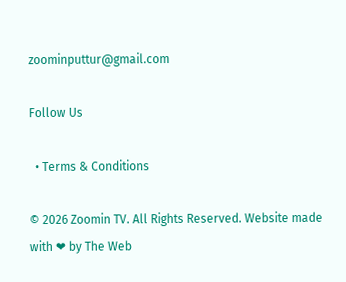zoominputtur@gmail.com

Follow Us

  • Terms & Conditions

© 2026 Zoomin TV. All Rights Reserved. Website made with ❤ by The Web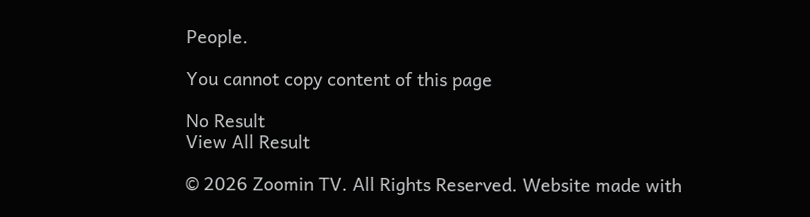People.

You cannot copy content of this page

No Result
View All Result

© 2026 Zoomin TV. All Rights Reserved. Website made with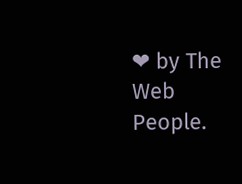❤ by The Web People.